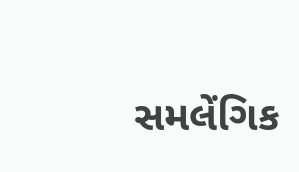સમલેંગિક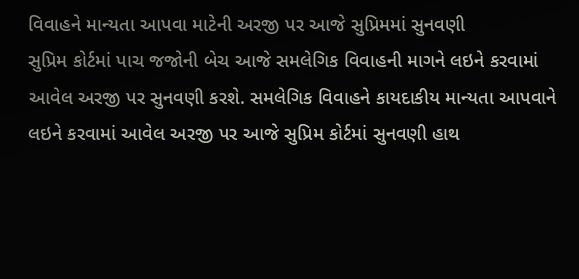વિવાહને માન્યતા આપવા માટેની અરજી પર આજે સુપ્રિમમાં સુનવણી
સુપ્રિમ કોર્ટમાં પાચ જજોની બેચ આજે સમલેગિક વિવાહની માગને લઇને કરવામાં આવેલ અરજી પર સુનવણી કરશે. સમલેગિક વિવાહને કાયદાકીય માન્યતા આપવાને લઇને કરવામાં આવેલ અરજી પર આજે સુપ્રિમ કોર્ટમાં સુનવણી હાથ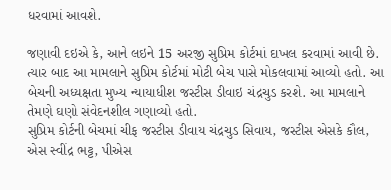ધરવામાં આવશે.

જણાવી દઇએ કે, આને લઇને 15 અરજી સુપ્રિમ કોર્ટમાં દાખલ કરવામાં આવી છે. ત્યાર બાદ આ મામલાને સુપ્રિમ કોર્ટમાં મોટી બેચ પાસે મોકલવામાં આવ્યો હતો. આ બેચની અધ્યક્ષતા મુખ્ય ન્યાયાધીશ જસ્ટીસ ડીવાઇ ચંદ્રચુડ કરશે. આ મામલાને તેમણે ઘણો સંવેદનશીલ ગણાવ્યો હતો.
સુપ્રિમ કોર્ટની બેચમાં ચીફ જસ્ટીસ ડીવાય ચંદ્રચુડ સિવાય, જસ્ટીસ એસકે કૌલ, એસ સ્વીંદ્ર ભટ્ટ, પીએસ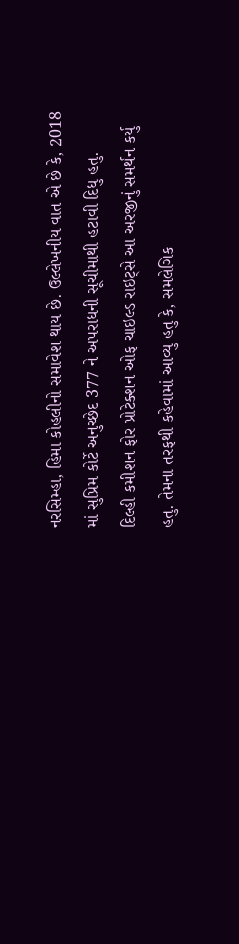નરસિમ્હા, હિમા કોહલીનો સમાવેશ થાય છે. ઉલ્લેખનીય વાત એ છે કે, 2018 માં સુપ્રિમ કોર્ટે અનુચ્છેદ 377 ને અપરાધની સૂચીમાથી હટાવી દિધુ હતુ.
દિલ્હી કમીશન ફોર પ્રોટેક્શન ઓફ ચાઇલ્ડ રાઇટ્સે આ અરજીનું સમર્થન કર્યુ હતુ. તેમના તરફથી કહેવામાં આવ્યુ હતુ કે, સમલેગિક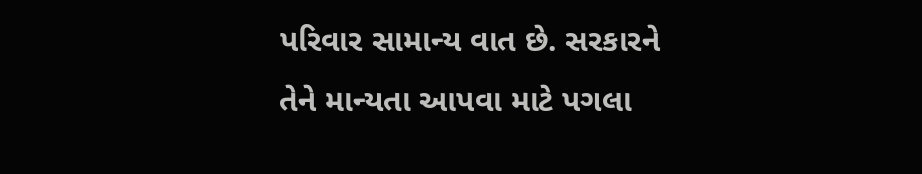પરિવાર સામાન્ય વાત છે. સરકારને તેને માન્યતા આપવા માટે પગલા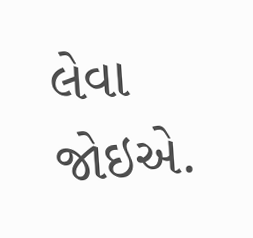લેવા જોઇએ.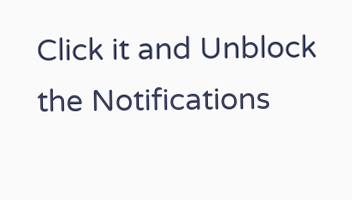Click it and Unblock the Notifications